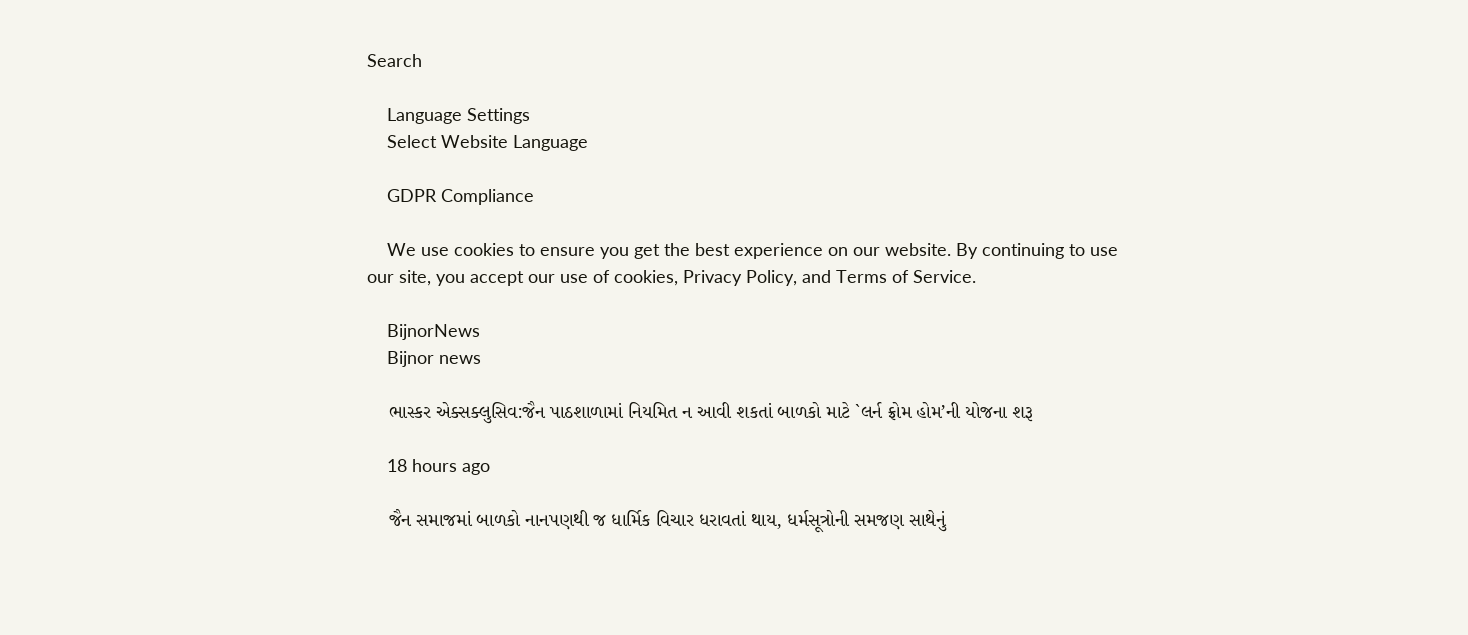Search

    Language Settings
    Select Website Language

    GDPR Compliance

    We use cookies to ensure you get the best experience on our website. By continuing to use our site, you accept our use of cookies, Privacy Policy, and Terms of Service.

    BijnorNews
    Bijnor news

    ભાસ્કર એક્સક્લુસિવ:જૈન પાઠશાળામાં નિયમિત ન આવી શકતાં બાળકો માટે `લર્ન ફ્રોમ હોમ’ની યોજના શરૂ

    18 hours ago

    જૈન સમાજમાં બાળકો નાનપણથી જ ધાર્મિક વિચાર ધરાવતાં થાય, ધર્મસૂત્રોની સમજણ સાથેનું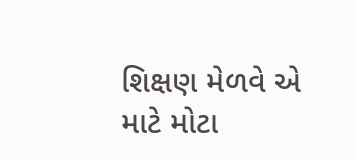શિક્ષણ મેળવે એ માટે મોટા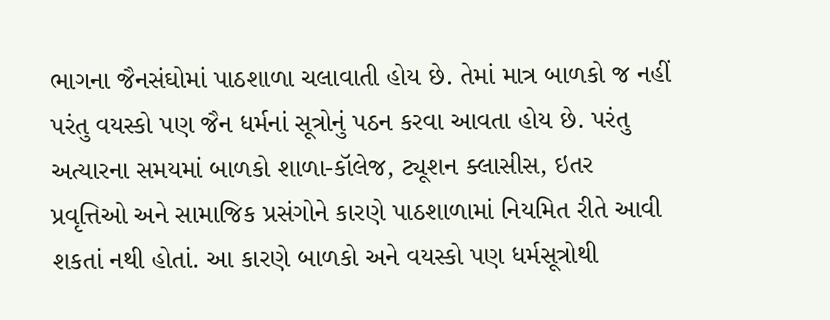ભાગના જૈનસંઘોમાં પાઠશાળા ચલાવાતી હોય છે. તેમાં માત્ર બાળકો જ નહીં પરંતુ વયસ્કો પણ જૈન ધર્મનાં સૂત્રોનું પઠન કરવા આવતા હોય છે. પરંતુ અત્યારના સમયમાં બાળકો શાળા-કૉલેજ, ટ્યૂશન ક્લાસીસ, ઇતર પ્રવૃત્તિઓ અને સામાજિક પ્રસંગોને કારણે પાઠશાળામાં નિયમિત રીતે આવી શકતાં નથી હોતાં. આ કારણે બાળકો અને વયસ્કો પણ ધર્મસૂત્રોથી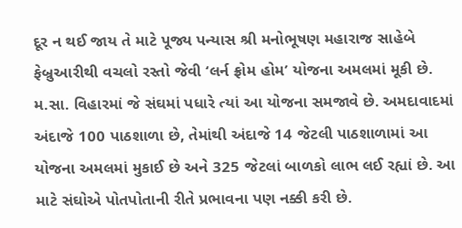દૂર ન થઈ જાય તે માટે પૂજ્ય પન્યાસ શ્રી મનોભૂષણ મહારાજ સાહેબે ફેબ્રુઆરીથી વચલો રસ્તો જેવી ‘લર્ન ફ્રોમ હોમ’ યોજના અમલમાં મૂકી છે. મ.સા. વિહારમાં જે સંઘમાં પધારે ત્યાં આ યોજના સમજાવે છે. અમદાવાદમાં અંદાજે 100 પાઠશાળા છે, તેમાંથી અંદાજે 14 જેટલી પાઠશાળામાં આ યોજના અમલમાં મુકાઈ છે અને 325 જેટલાં બાળકો લાભ લઈ રહ્યાં છે. આ માટે સંઘોએ પોતપોતાની રીતે પ્રભાવના પણ નક્કી કરી છે.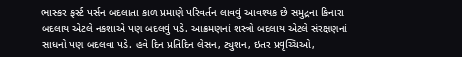ભાસ્કર ફર્સ્ટ પર્સન બદલાતા કાળ પ્રમાણે પરિવર્તન લાવવું આવશ્યક છે સમુદ્રના કિનારા બદલાય એટલે નકશાએ પણ બદલવું પડે. આક્રમણનાં શસ્ત્રો બદલાય એટલે સંરક્ષણનાં સાધનો પણ બદલવા પડે. હવે દિન પ્રતિદિન લેસન, ટ્યુશન, ઇતર પ્રવૃચ્ચિઓ,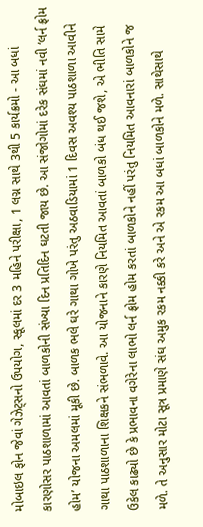મોબાઇલ ફોન જેવાં ગેઝેટ્સનો ઉપયોગ, સ્કૂલમાં દર 3 મહિને પરીક્ષા, 1 લગ્ન સાથે 3થી 5 કાર્યક્રમો - આ બધાં કારણોસર પાઠશાળામાં આવતાં બાળકોની સંખ્યા દિન પ્રતિદિન ઘટતી જાય છે. આ સંજોગોમાં દરેક સંઘમાં નવી ‘લર્ન ફ્રોમ હોમ’ યોજના અમલમાં મૂકી છે. બાળક ભલે ઘરે ગાથા ગોખે પરંતુ અઠવાડિયામાં 1 દિવસ અવશ્ય પાઠશાળા આવીને ગાથા પાઠશાળાના શિક્ષકને સંભળાવે. આ યોજનાને કારણે નિયમિત આવતાં બાળકો બંધ થઈ જશે, એ ભીતિ સામે ઉકેલ કાઢ્યો છે કે પ્રભાવના વગેરેના લાભો લર્ન ફ્રોમ હોમ કરતાં બાળકોને નહીં પરંતુ નિયમિત આવનારાં બાળકોને જ મળે. તે અનુસાર મોટા સૂત્ર પ્રમાણે સંઘ અમુક રકમ નક્કી કરે અને એ રકમ આ બધાં બાળકોને મળે. સાથેસાથે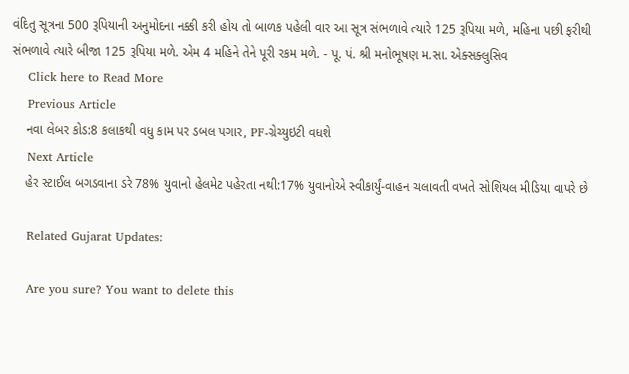વંદિતુ સૂત્રના 500 રૂપિયાની અનુમોદના નક્કી કરી હોય તો બાળક પહેલી વાર આ સૂત્ર સંભળાવે ત્યારે 125 રૂપિયા મળે, મહિના પછી ફરીથી સંભળાવે ત્યારે બીજા 125 રૂપિયા મળે. એમ 4 મહિને તેને પૂરી રકમ મળે. - પૂ. પં. શ્રી મનોભૂષણ મ.સા. એક્સક્લુસિવ
    Click here to Read More
    Previous Article
    નવા લેબર કોડ:8 કલાકથી વધુ કામ પર ડબલ પગાર, PF-ગ્રેચ્યુઇટી વધશે
    Next Article
    હેર સ્ટાઈલ બગડવાના ડરે 78% યુવાનો હેલમેટ પહેરતા નથી:17% યુવાનોએ સ્વીકાર્યું-વાહન ચલાવતી વખતે સોશિયલ મીડિયા વાપરે છે

    Related Gujarat Updates:

    Are you sure? You want to delete this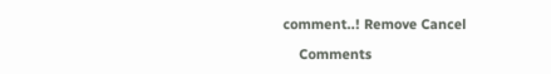comment..! Remove Cancel

    Comments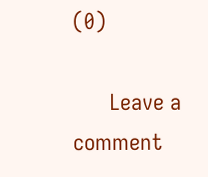(0)

      Leave a comment